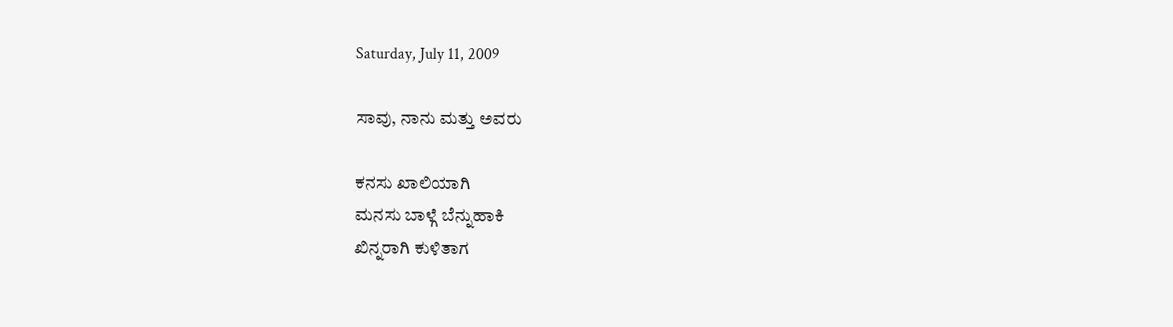Saturday, July 11, 2009

ಸಾವು, ನಾನು ಮತ್ತು ಅವರು

ಕನಸು ಖಾಲಿಯಾಗಿ
ಮನಸು ಬಾಳ್ಗೆ ಬೆನ್ನುಹಾಕಿ
ಖಿನ್ನರಾಗಿ ಕುಳಿತಾಗ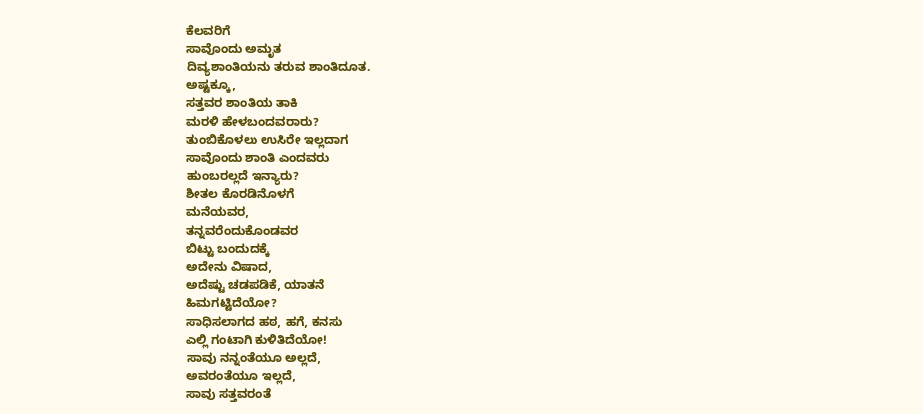ಕೆಲವರಿಗೆ
ಸಾವೊಂದು ಅಮೃತ
ದಿವ್ಯಶಾಂತಿಯನು ತರುವ ಶಾಂತಿದೂತ.
ಅಷ್ಟಕ್ಕೂ,
ಸತ್ತವರ ಶಾಂತಿಯ ತಾಕಿ
ಮರಳಿ ಹೇಳಬಂದವರಾರು?
ತುಂಬಿಕೊಳಲು ಉಸಿರೇ ಇಲ್ಲದಾಗ
ಸಾವೊಂದು ಶಾಂತಿ ಎಂದವರು
ಹುಂಬರಲ್ಲದೆ ಇನ್ಯಾರು?
ಶೀತಲ ಕೊರಡಿನೊಳಗೆ
ಮನೆಯವರ,
ತನ್ನವರೆಂದುಕೊಂಡವರ
ಬಿಟ್ಟು ಬಂದುದಕ್ಕೆ
ಅದೇನು ವಿಷಾದ,
ಅದೆಷ್ಟು ಚಡಪಡಿಕೆ, ಯಾತನೆ
ಹಿಮಗಟ್ಟಿದೆಯೋ?
ಸಾಧಿಸಲಾಗದ ಹಠ, ಹಗೆ, ಕನಸು
ಎಲ್ಲಿ ಗಂಟಾಗಿ ಕುಳಿತಿದೆಯೋ!
ಸಾವು ನನ್ನಂತೆಯೂ ಅಲ್ಲದೆ,
ಅವರಂತೆಯೂ ಇಲ್ಲದೆ,
ಸಾವು ಸತ್ತವರಂತೆ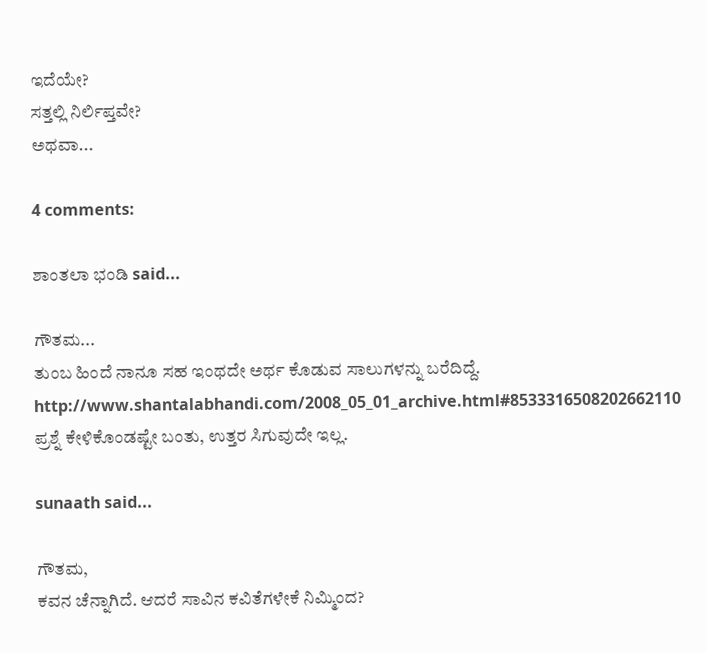ಇದೆಯೇ?
ಸತ್ತಲ್ಲಿ ನಿರ್ಲಿಪ್ತವೇ?
ಅಥವಾ...

4 comments:

ಶಾಂತಲಾ ಭಂಡಿ said...

ಗೌತಮ...
ತುಂಬ ಹಿಂದೆ ನಾನೂ ಸಹ ಇಂಥದೇ ಅರ್ಥ ಕೊಡುವ ಸಾಲುಗಳನ್ನು ಬರೆದಿದ್ದೆ.
http://www.shantalabhandi.com/2008_05_01_archive.html#8533316508202662110
ಪ್ರಶ್ನೆ ಕೇಳಿಕೊಂಡಷ್ಟೇ ಬಂತು, ಉತ್ತರ ಸಿಗುವುದೇ ಇಲ್ಲ.

sunaath said...

ಗೌತಮ,
ಕವನ ಚೆನ್ನಾಗಿದೆ. ಆದರೆ ಸಾವಿನ ಕವಿತೆಗಳೇಕೆ ನಿಮ್ಮಿಂದ?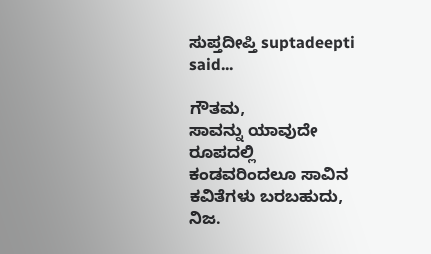ಸುಪ್ತದೀಪ್ತಿ suptadeepti said...

ಗೌತಮ,
ಸಾವನ್ನು ಯಾವುದೇ ರೂಪದಲ್ಲಿ ಕಂಡವರಿಂದಲೂ ಸಾವಿನ ಕವಿತೆಗಳು ಬರಬಹುದು, ನಿಜ.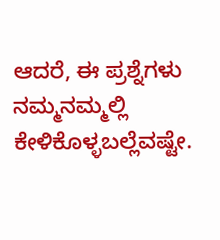ಆದರೆ, ಈ ಪ್ರಶ್ನೆಗಳು ನಮ್ಮನಮ್ಮಲ್ಲಿ ಕೇಳಿಕೊಳ್ಳಬಲ್ಲೆವಷ್ಟೇ.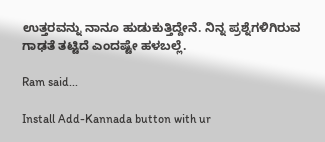ಉತ್ತರವನ್ನು ನಾನೂ ಹುಡುಕುತ್ತಿದ್ದೇನೆ. ನಿನ್ನ ಪ್ರಶ್ನೆಗಳಿಗಿರುವ ಗಾಢತೆ ತಟ್ಟಿದೆ ಎಂದಷ್ಟೇ ಹಳಬಲ್ಲೆ.

Ram said...

Install Add-Kannada button with ur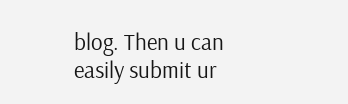blog. Then u can easily submit ur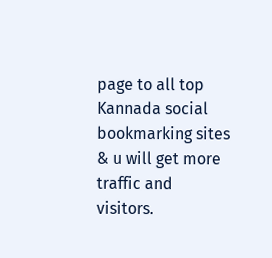page to all top Kannada social bookmarking sites & u will get more traffic and visitors.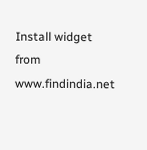Install widget from www.findindia.net